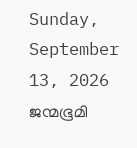Sunday, September 13, 2026
ജന്മഭൂമി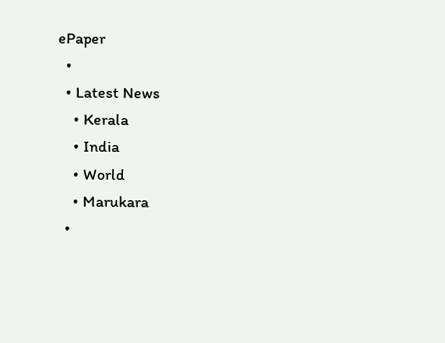ePaper
  •
  • Latest News
    • Kerala
    • India
    • World
    • Marukara
  •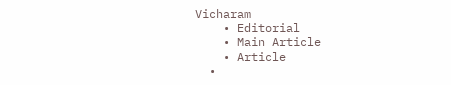Vicharam
    • Editorial
    • Main Article
    • Article
  •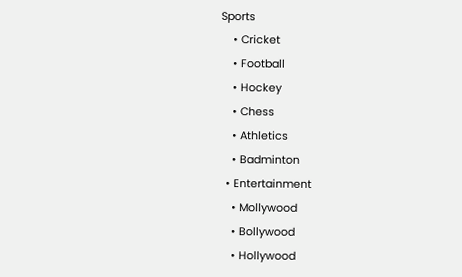Sports
    • Cricket
    • Football
    • Hockey
    • Chess
    • Athletics
    • Badminton
  • Entertainment
    • Mollywood
    • Bollywood
    • Hollywood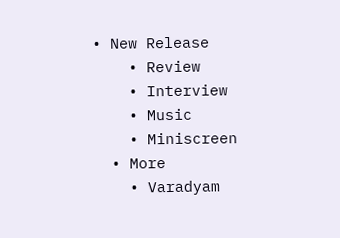• New Release
    • Review
    • Interview
    • Music
    • Miniscreen
  • More
    • Varadyam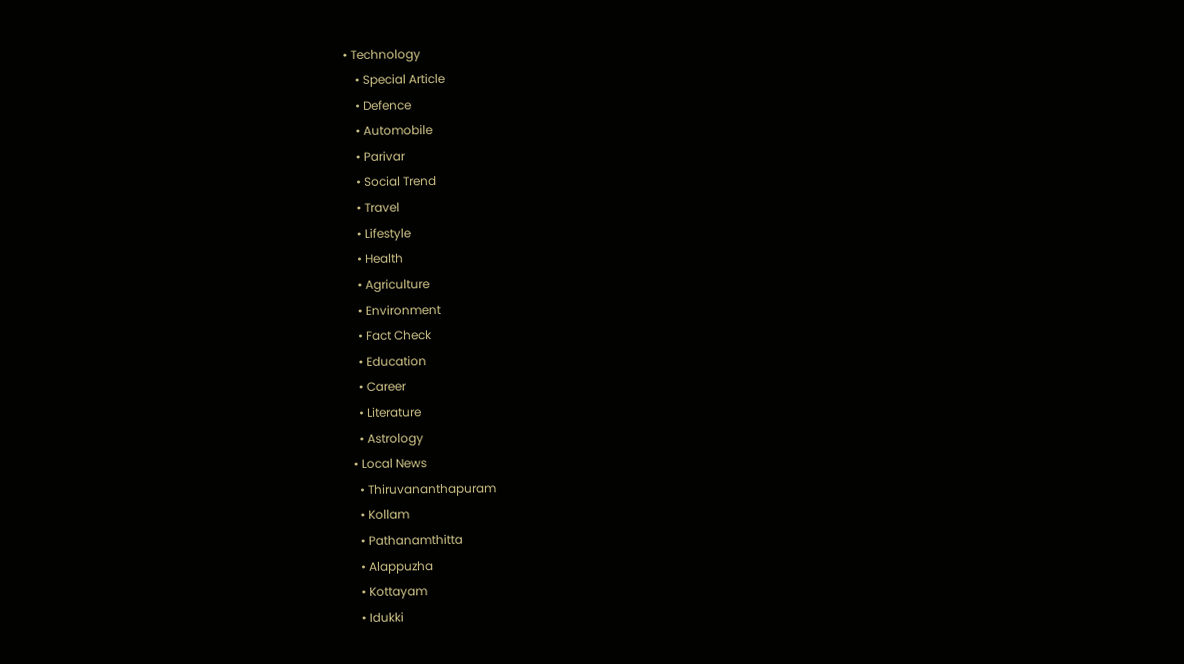• Technology
    • Special Article
    • Defence
    • Automobile
    • Parivar
    • Social Trend
    • Travel
    • Lifestyle
    • Health
    • Agriculture
    • Environment
    • Fact Check
    • Education
    • Career
    • Literature
    • Astrology
  • Local News
    • Thiruvananthapuram
    • Kollam
    • Pathanamthitta
    • Alappuzha
    • Kottayam
    • Idukki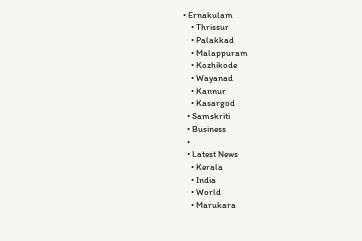• Ernakulam
    • Thrissur
    • Palakkad
    • Malappuram
    • Kozhikode
    • Wayanad
    • Kannur
    • Kasargod
  • Samskriti
  • Business
  •
  • Latest News
    • Kerala
    • India
    • World
    • Marukara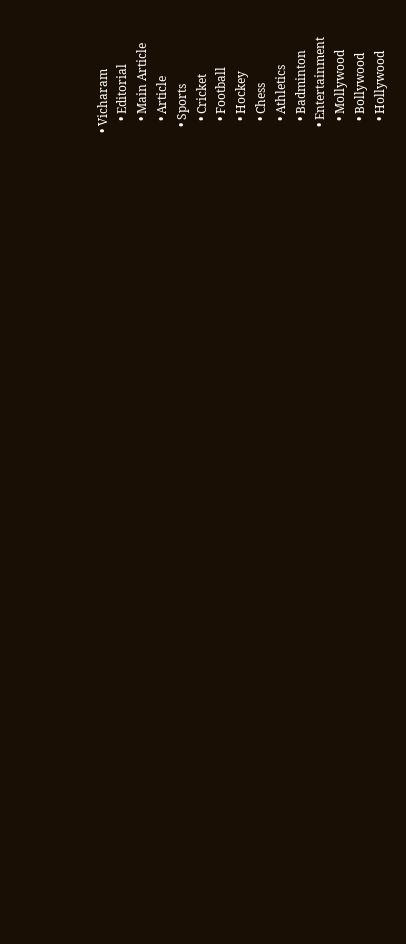• Vicharam
    • Editorial
    • Main Article
    • Article
  • Sports
    • Cricket
    • Football
    • Hockey
    • Chess
    • Athletics
    • Badminton
  • Entertainment
    • Mollywood
    • Bollywood
    • Hollywood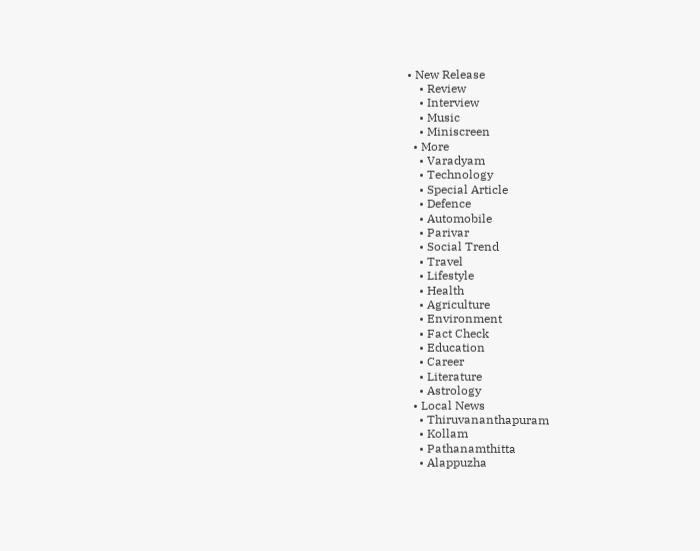• New Release
    • Review
    • Interview
    • Music
    • Miniscreen
  • More
    • Varadyam
    • Technology
    • Special Article
    • Defence
    • Automobile
    • Parivar
    • Social Trend
    • Travel
    • Lifestyle
    • Health
    • Agriculture
    • Environment
    • Fact Check
    • Education
    • Career
    • Literature
    • Astrology
  • Local News
    • Thiruvananthapuram
    • Kollam
    • Pathanamthitta
    • Alappuzha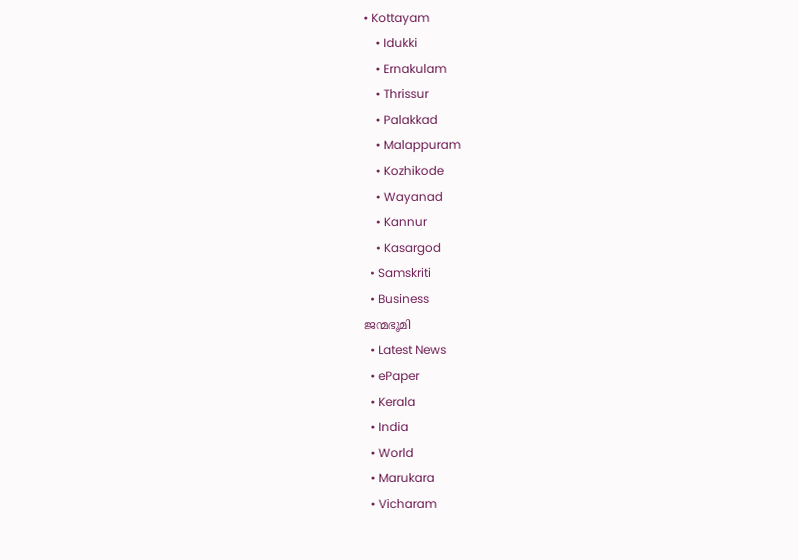• Kottayam
    • Idukki
    • Ernakulam
    • Thrissur
    • Palakkad
    • Malappuram
    • Kozhikode
    • Wayanad
    • Kannur
    • Kasargod
  • Samskriti
  • Business
ജന്മഭൂമി
  • Latest News
  • ePaper
  • Kerala
  • India
  • World
  • Marukara
  • Vicharam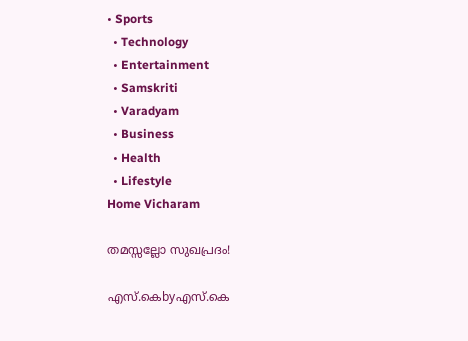• Sports
  • Technology
  • Entertainment
  • Samskriti
  • Varadyam
  • Business
  • Health
  • Lifestyle
Home Vicharam

തമസ്സല്ലോ സുഖപ്രദം!

എസ്.കെbyഎസ്.കെ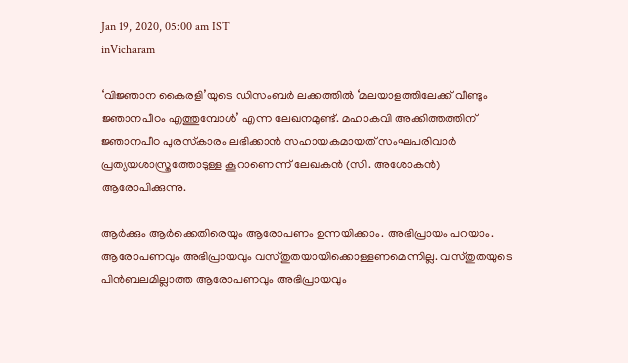Jan 19, 2020, 05:00 am IST
inVicharam

‘വിജ്ഞാന കൈരളി’യുടെ ഡിസംബര്‍ ലക്കത്തില്‍ ‘മലയാളത്തിലേക്ക് വീണ്ടും ജ്ഞാനപീഠം എത്തുമ്പോള്‍’ എന്ന ലേഖനമുണ്ട്. മഹാകവി അക്കിത്തത്തിന് ജ്ഞാനപീഠ പുരസ്‌കാരം ലഭിക്കാന്‍ സഹായകമായത് സംഘപരിവാര്‍ പ്രത്യയശാസ്ത്രത്തോടുള്ള കൂറാണെന്ന് ലേഖകന്‍ (സി. അശോകന്‍) ആരോപിക്കുന്നു.

ആര്‍ക്കും ആര്‍ക്കെതിരെയും ആരോപണം ഉന്നയിക്കാം. അഭിപ്രായം പറയാം. ആരോപണവും അഭിപ്രായവും വസ്തുതയായിക്കൊള്ളണമെന്നില്ല. വസ്തുതയുടെ പിന്‍ബലമില്ലാത്ത ആരോപണവും അഭിപ്രായവും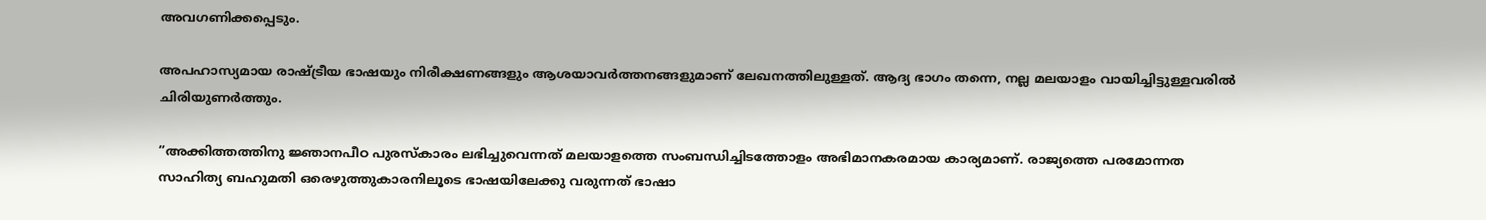അവഗണിക്കപ്പെടും.

അപഹാസ്യമായ രാഷ്‌ട്രീയ ഭാഷയും നിരീക്ഷണങ്ങളും ആശയാവര്‍ത്തനങ്ങളുമാണ് ലേഖനത്തിലുള്ളത്. ആദ്യ ഭാഗം തന്നെ, നല്ല മലയാളം വായിച്ചിട്ടുള്ളവരില്‍ ചിരിയുണര്‍ത്തും.

”അക്കിത്തത്തിനു ജ്ഞാനപീഠ പുരസ്‌കാരം ലഭിച്ചുവെന്നത് മലയാളത്തെ സംബന്ധിച്ചിടത്തോളം അഭിമാനകരമായ കാര്യമാണ്. രാജ്യത്തെ പരമോന്നത സാഹിത്യ ബഹുമതി ഒരെഴുത്തുകാരനിലൂടെ ഭാഷയിലേക്കു വരുന്നത് ഭാഷാ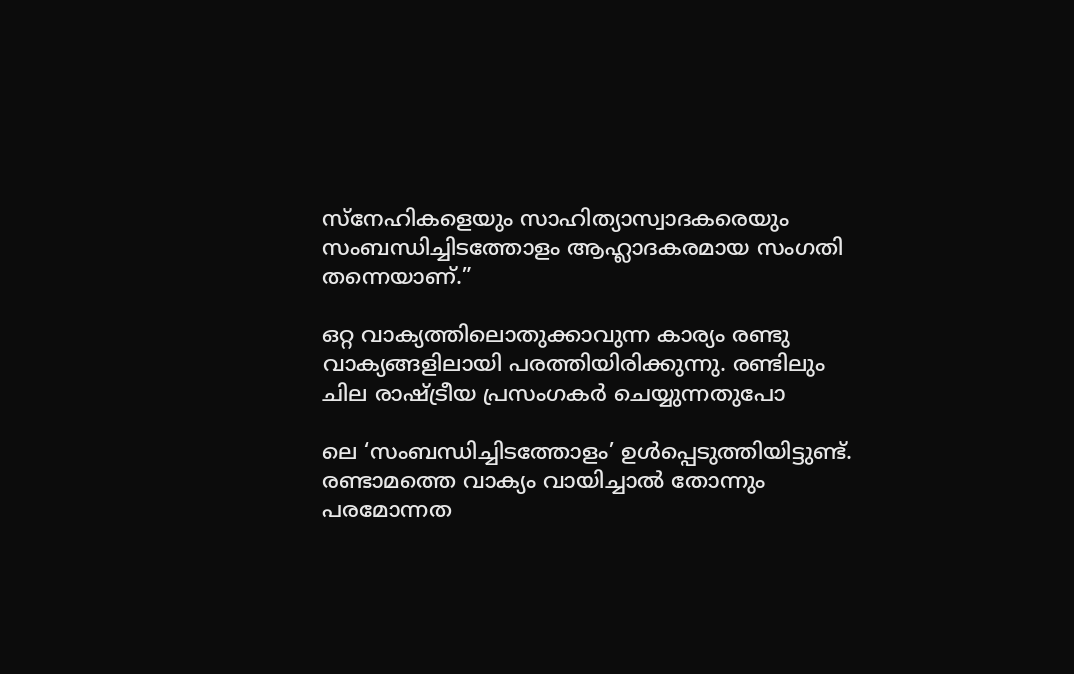സ്‌നേഹികളെയും സാഹിത്യാസ്വാദകരെയും സംബന്ധിച്ചിടത്തോളം ആഹ്ലാദകരമായ സംഗതി തന്നെയാണ്.”

ഒറ്റ വാക്യത്തിലൊതുക്കാവുന്ന കാര്യം രണ്ടു വാക്യങ്ങളിലായി പരത്തിയിരിക്കുന്നു. രണ്ടിലും ചില രാഷ്‌ട്രീയ പ്രസംഗകര്‍ ചെയ്യുന്നതുപോ

ലെ ‘സംബന്ധിച്ചിടത്തോളം’ ഉള്‍പ്പെടുത്തിയിട്ടുണ്ട്. രണ്ടാമത്തെ വാക്യം വായിച്ചാല്‍ തോന്നും പരമോന്നത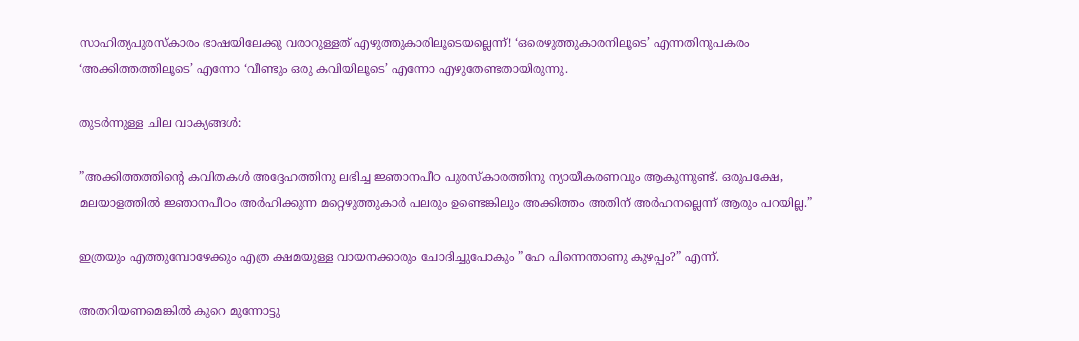സാഹിത്യപുരസ്‌കാരം ഭാഷയിലേക്കു വരാറുള്ളത് എഴുത്തുകാരിലൂടെയല്ലെന്ന്! ‘ഒരെഴുത്തുകാരനിലൂടെ’ എന്നതിനുപകരം ‘അക്കിത്തത്തിലൂടെ’ എന്നോ ‘വീണ്ടും ഒരു കവിയിലൂടെ’ എന്നോ എഴുതേണ്ടതായിരുന്നു.

തുടര്‍ന്നുള്ള ചില വാക്യങ്ങള്‍:

”അക്കിത്തത്തിന്റെ കവിതകള്‍ അദ്ദേഹത്തിനു ലഭിച്ച ജ്ഞാനപീഠ പുരസ്‌കാരത്തിനു ന്യായീകരണവും ആകുന്നുണ്ട്. ഒരുപക്ഷേ, മലയാളത്തില്‍ ജ്ഞാനപീഠം അര്‍ഹിക്കുന്ന മറ്റെഴുത്തുകാര്‍ പലരും ഉണ്ടെങ്കിലും അക്കിത്തം അതിന് അര്‍ഹനല്ലെന്ന് ആരും പറയില്ല.”

ഇത്രയും എത്തുമ്പോഴേക്കും എത്ര ക്ഷമയുള്ള വായനക്കാരും ചോദിച്ചുപോകും ”ഹേ പിന്നെന്താണു കുഴപ്പം?” എന്ന്.

അതറിയണമെങ്കില്‍ കുറെ മുന്നോട്ടു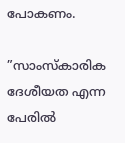പോകണം.

”സാംസ്‌കാരിക ദേശീയത എന്ന പേരില്‍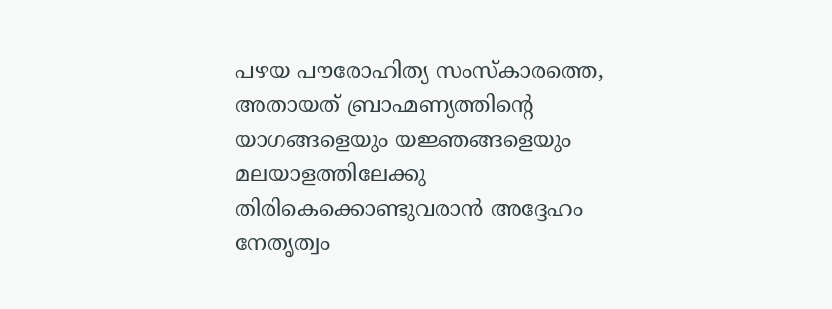പഴയ പൗരോഹിത്യ സംസ്‌കാരത്തെ, അതായത് ബ്രാഹ്മണ്യത്തിന്റെ യാഗങ്ങളെയും യജ്ഞങ്ങളെയും മലയാളത്തിലേക്കു തിരികെക്കൊണ്ടുവരാന്‍ അദ്ദേഹം നേതൃത്വം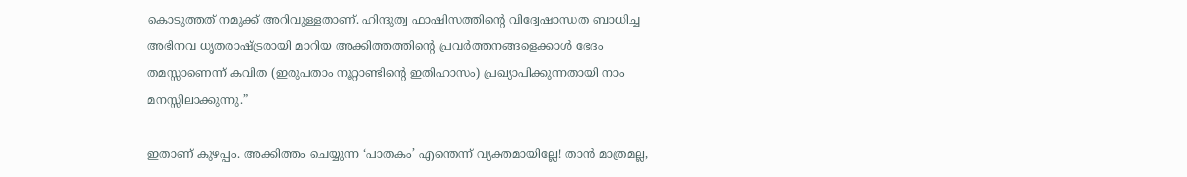കൊടുത്തത് നമുക്ക് അറിവുള്ളതാണ്. ഹിന്ദുത്വ ഫാഷിസത്തിന്റെ വിദ്വേഷാന്ധത ബാധിച്ച അഭിനവ ധൃതരാഷ്‌ട്രരായി മാറിയ അക്കിത്തത്തിന്റെ പ്രവര്‍ത്തനങ്ങളെക്കാള്‍ ഭേദം തമസ്സാണെന്ന് കവിത (ഇരുപതാം നൂറ്റാണ്ടിന്റെ ഇതിഹാസം) പ്രഖ്യാപിക്കുന്നതായി നാം മനസ്സിലാക്കുന്നു.”

ഇതാണ് കുഴപ്പം. അക്കിത്തം ചെയ്യുന്ന ‘പാതകം’ എന്തെന്ന് വ്യക്തമായില്ലേ! താന്‍ മാത്രമല്ല,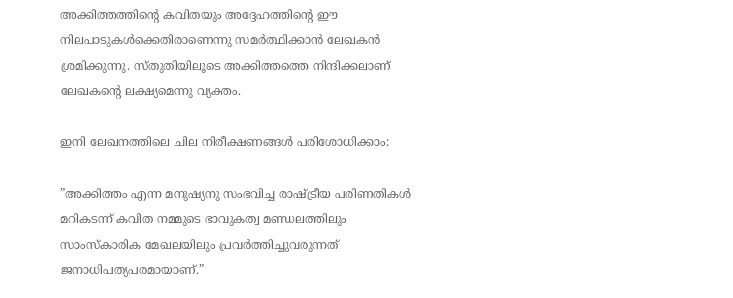അക്കിത്തത്തിന്റെ കവിതയും അദ്ദേഹത്തിന്റെ ഈ നിലപാടുകള്‍ക്കെതിരാണെന്നു സമര്‍ത്ഥിക്കാന്‍ ലേഖകന്‍ ശ്രമിക്കുന്നു. സ്തുതിയിലൂടെ അക്കിത്തത്തെ നിന്ദിക്കലാണ് ലേഖകന്റെ ലക്ഷ്യമെന്നു വ്യക്തം.

ഇനി ലേഖനത്തിലെ ചില നിരീക്ഷണങ്ങള്‍ പരിശോധിക്കാം:

”അക്കിത്തം എന്ന മനുഷ്യനു സംഭവിച്ച രാഷ്‌ട്രീയ പരിണതികള്‍ മറികടന്ന് കവിത നമ്മുടെ ഭാവുകത്വ മണ്ഡലത്തിലും സാംസ്‌കാരിക മേഖലയിലും പ്രവര്‍ത്തിച്ചുവരുന്നത് ജനാധിപത്യപരമായാണ്.”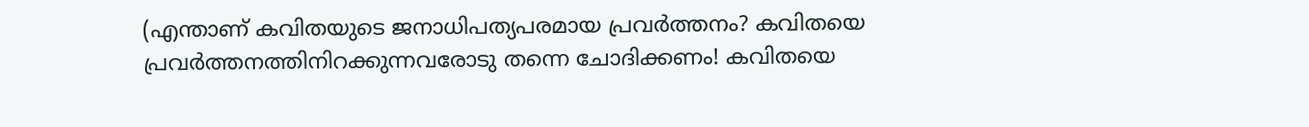(എന്താണ് കവിതയുടെ ജനാധിപത്യപരമായ പ്രവര്‍ത്തനം? കവിതയെ പ്രവര്‍ത്തനത്തിനിറക്കുന്നവരോടു തന്നെ ചോദിക്കണം! കവിതയെ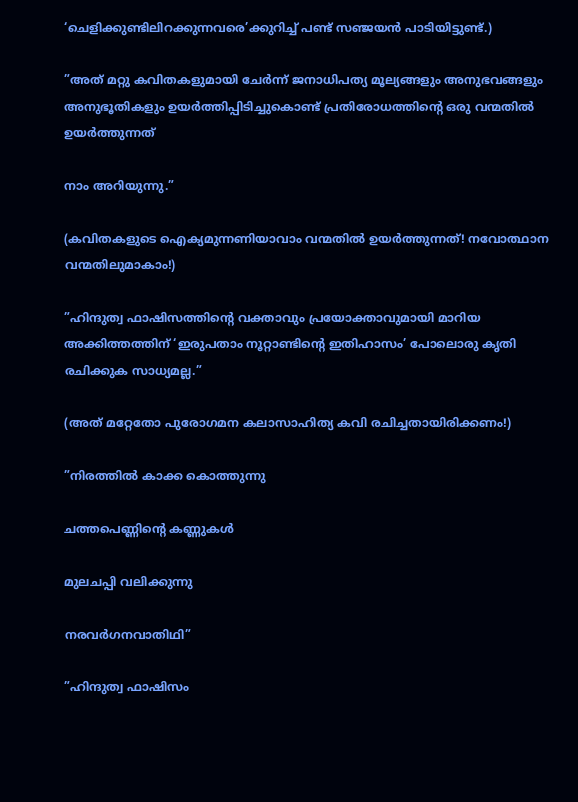‘ചെളിക്കുണ്ടിലിറക്കുന്നവരെ’ക്കുറിച്ച് പണ്ട് സഞ്ജയന്‍ പാടിയിട്ടുണ്ട്.)

”അത് മറ്റു കവിതകളുമായി ചേര്‍ന്ന് ജനാധിപത്യ മൂല്യങ്ങളും അനുഭവങ്ങളും അനുഭൂതികളും ഉയര്‍ത്തിപ്പിടിച്ചുകൊണ്ട് പ്രതിരോധത്തിന്റെ ഒരു വന്മതില്‍ ഉയര്‍ത്തുന്നത്

നാം അറിയുന്നു.”

(കവിതകളുടെ ഐക്യമുന്നണിയാവാം വന്മതില്‍ ഉയര്‍ത്തുന്നത്! നവോത്ഥാന വന്മതിലുമാകാം!)

”ഹിന്ദുത്വ ഫാഷിസത്തിന്റെ വക്താവും പ്രയോക്താവുമായി മാറിയ അക്കിത്തത്തിന് ‘ഇരുപതാം നൂറ്റാണ്ടിന്റെ ഇതിഹാസം’ പോലൊരു കൃതി രചിക്കുക സാധ്യമല്ല.”

(അത് മറ്റേതോ പുരോഗമന കലാസാഹിത്യ കവി രചിച്ചതായിരിക്കണം!)

”നിരത്തില്‍ കാക്ക കൊത്തുന്നു

ചത്തപെണ്ണിന്റെ കണ്ണുകള്‍

മുലചപ്പി വലിക്കുന്നു

നരവര്‍ഗനവാതിഥി”

”ഹിന്ദുത്വ ഫാഷിസം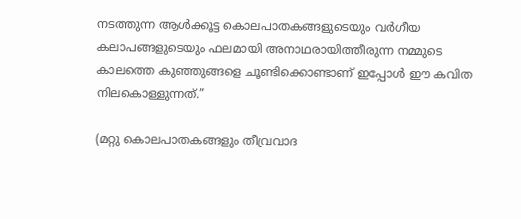നടത്തുന്ന ആള്‍ക്കൂട്ട കൊലപാതകങ്ങളുടെയും വര്‍ഗീയ കലാപങ്ങളുടെയും ഫലമായി അനാഥരായിത്തീരുന്ന നമ്മുടെ കാലത്തെ കുഞ്ഞുങ്ങളെ ചൂണ്ടിക്കൊണ്ടാണ് ഇപ്പോള്‍ ഈ കവിത നിലകൊള്ളുന്നത്.”

(മറ്റു കൊലപാതകങ്ങളും തീവ്രവാദ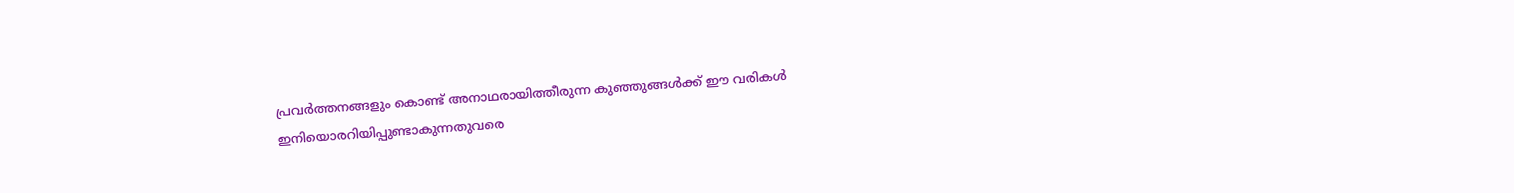പ്രവര്‍ത്തനങ്ങളും കൊണ്ട് അനാഥരായിത്തീരുന്ന കുഞ്ഞുങ്ങള്‍ക്ക് ഈ വരികള്‍ ഇനിയൊരറിയിപ്പുണ്ടാകുന്നതുവരെ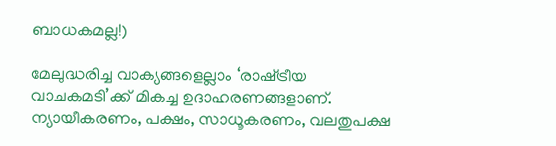ബാധകമല്ല!)

മേലുദ്ധരിച്ച വാക്യങ്ങളെല്ലാം ‘രാഷ്‌ട്രീയ വാചകമടി’ക്ക് മികച്ച ഉദാഹരണങ്ങളാണ്. ന്യായീകരണം, പക്ഷം, സാധൂകരണം, വലതുപക്ഷ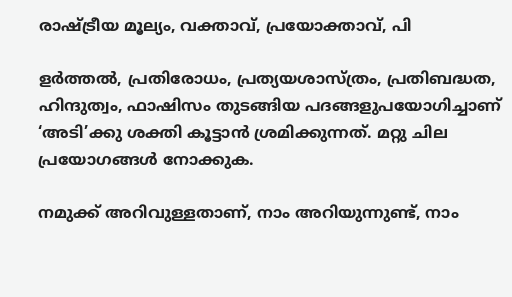രാഷ്‌ട്രീയ മൂല്യം, വക്താവ്, പ്രയോക്താവ്, പി

ളര്‍ത്തല്‍, പ്രതിരോധം, പ്രത്യയശാസ്ത്രം, പ്രതിബദ്ധത, ഹിന്ദുത്വം, ഫാഷിസം തുടങ്ങിയ പദങ്ങളുപയോഗിച്ചാണ് ‘അടി’ക്കു ശക്തി കൂട്ടാന്‍ ശ്രമിക്കുന്നത്. മറ്റു ചില പ്രയോഗങ്ങള്‍ നോക്കുക.

നമുക്ക് അറിവുള്ളതാണ്, നാം അറിയുന്നുണ്ട്, നാം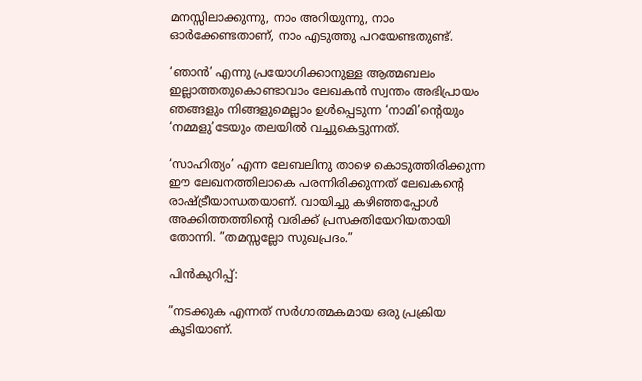മനസ്സിലാക്കുന്നു, നാം അറിയുന്നു, നാം ഓര്‍ക്കേണ്ടതാണ്, നാം എടുത്തു പറയേണ്ടതുണ്ട്.

‘ഞാന്‍’ എന്നു പ്രയോഗിക്കാനുള്ള ആത്മബലം  ഇല്ലാത്തതുകൊണ്ടാവാം ലേഖകന്‍ സ്വന്തം അഭിപ്രായം ഞങ്ങളും നിങ്ങളുമെല്ലാം ഉള്‍പ്പെടുന്ന ‘നാമി’ന്റെയും ‘നമ്മളു’ടേയും തലയില്‍ വച്ചുകെട്ടുന്നത്.

‘സാഹിത്യം’ എന്ന ലേബലിനു താഴെ കൊടുത്തിരിക്കുന്ന ഈ ലേഖനത്തിലാകെ പരന്നിരിക്കുന്നത് ലേഖകന്റെ രാഷ്‌ട്രീയാന്ധതയാണ്. വായിച്ചു കഴിഞ്ഞപ്പോള്‍  അക്കിത്തത്തിന്റെ വരിക്ക് പ്രസക്തിയേറിയതായി തോന്നി. ”തമസ്സല്ലോ സുഖപ്രദം.”

പിന്‍കുറിപ്പ്:

”നടക്കുക എന്നത് സര്‍ഗാത്മകമായ ഒരു പ്രക്രിയ കൂടിയാണ്.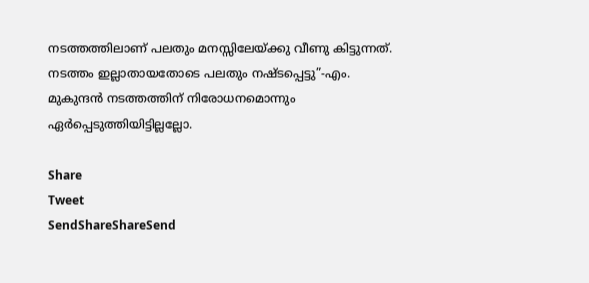നടത്തത്തിലാണ് പലതും മനസ്സിലേയ്‌ക്കു വീണു കിട്ടുന്നത്. നടത്തം ഇല്ലാതായതോടെ പലതും നഷ്ടപ്പെട്ടു”-എം. മുകുന്ദന്‍ നടത്തത്തിന് നിരോധനമൊന്നും ഏര്‍പ്പെടുത്തിയിട്ടില്ലല്ലോ.

Share
Tweet
SendShareShareSend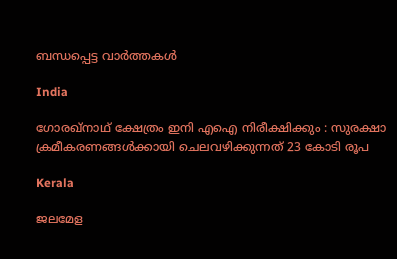ബന്ധപ്പെട്ട വാര്‍ത്തകള്‍

India

ഗോരഖ്‌നാഥ് ക്ഷേത്രം ഇനി എഐ നിരീക്ഷിക്കും : സുരക്ഷാ ക്രമീകരണങ്ങൾക്കായി ചെലവഴിക്കുന്നത് 23 കോടി രൂപ

Kerala

ജലമേള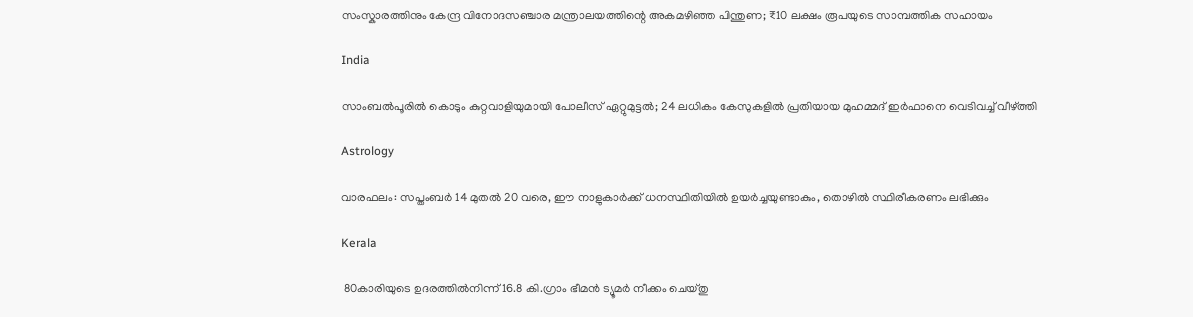സംസ്കാരത്തിനും കേന്ദ്ര വിനോദസഞ്ചാര മന്ത്രാലയത്തിന്റെ അകമഴിഞ്ഞ പിന്തുണ; ₹10 ലക്ഷം രൂപയുടെ സാമ്പത്തിക സഹായം

India

സാംബൽപൂരിൽ കൊടും കുറ്റവാളിയുമായി പോലീസ് ഏറ്റുമുട്ടൽ; 24 ലധികം കേസുകളിൽ പ്രതിയായ മുഹമ്മദ് ഇർഫാനെ വെടിവച്ച് വീഴ്‌ത്തി

Astrology

വാരഫലം: സപ്തംബര്‍ 14 മുതല്‍ 20 വരെ, ഈ നാളുകാര്‍ക്ക് ധനസ്ഥിതിയില്‍ ഉയര്‍ച്ചയുണ്ടാകും, തൊഴില്‍ സ്ഥിരീകരണം ലഭിക്കും

Kerala

 80കാരിയുടെ ഉദരത്തില്‍നിന്ന് 16.8 കി.ഗ്രാം ഭീമന്‍ ട്യൂമര്‍ നീക്കം ചെയ്തു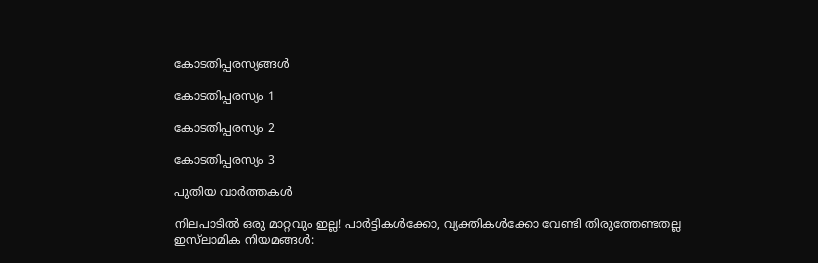കോടതിപ്പരസ്യങ്ങള്‍

കോടതിപ്പരസ്യം 1

കോടതിപ്പരസ്യം 2

കോടതിപ്പരസ്യം 3

പുതിയ വാര്‍ത്തകള്‍

നിലപാടില്‍ ഒരു മാറ്റവും ഇല്ല! പാര്‍ട്ടികള്‍ക്കോ, വ്യക്തികള്‍ക്കോ വേണ്ടി തിരുത്തേണ്ടതല്ല ഇസ്‌ലാമിക നിയമങ്ങള്‍: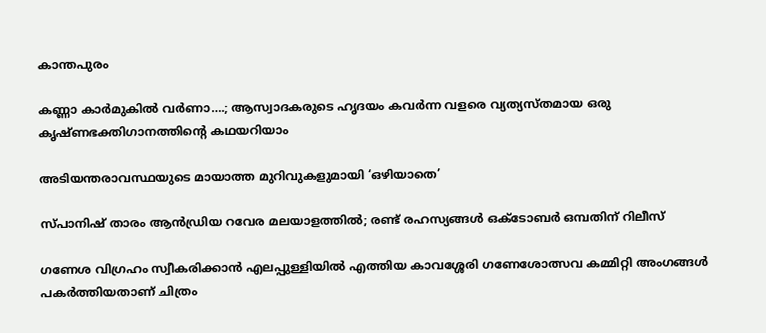കാന്തപുരം

കണ്ണാ കാര്‍മുകില്‍ വര്‍ണാ….; ആസ്വാദകരുടെ ഹൃദയം കവര്‍ന്ന വളരെ വ്യത്യസ്തമായ ഒരു കൃഷ്ണഭക്തിഗാനത്തിന്റെ കഥയറിയാം

അടിയന്തരാവസ്ഥയുടെ മായാത്ത മുറിവുകളുമായി ‘ഒഴിയാതെ’

സ്പാനിഷ് താരം ആന്‍ഡ്രിയ റവേര മലയാളത്തില്‍; രണ്ട് രഹസ്യങ്ങള്‍ ഒക്ടോബര്‍ ഒമ്പതിന് റിലീസ്

ഗണേശ വിഗ്രഹം സ്വീകരിക്കാൻ എലപ്പുള്ളിയിൽ എത്തിയ കാവശ്ശേരി ഗണേശോത്സവ കമ്മിറ്റി അംഗങ്ങൾ പകർത്തിയതാണ് ചിത്രം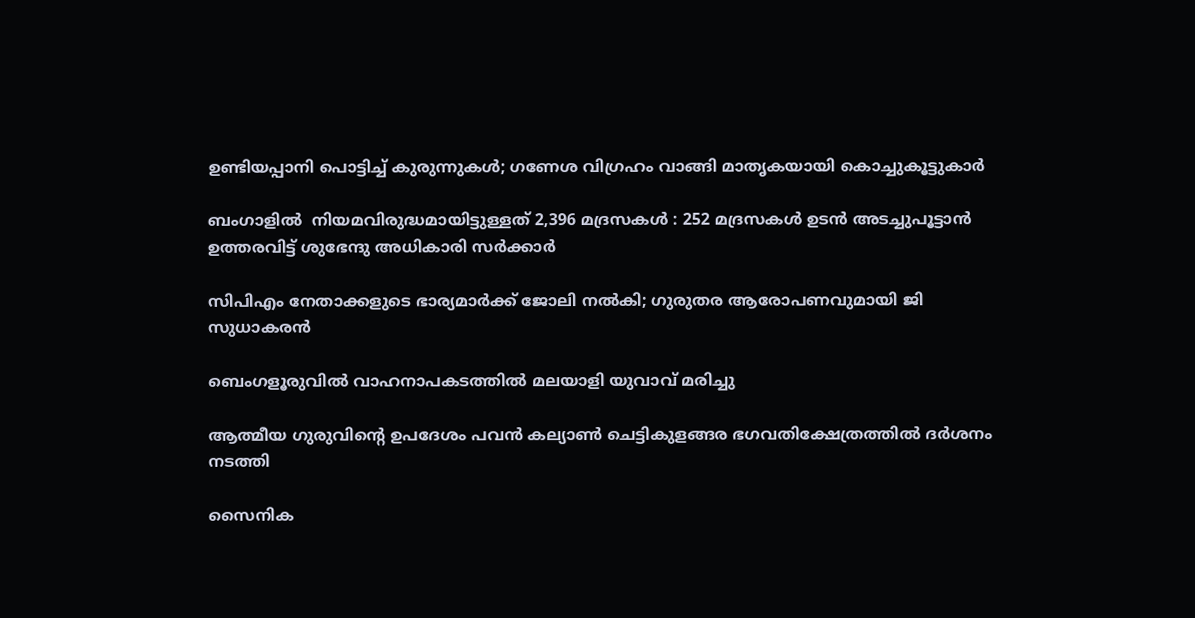ഉണ്ടിയപ്പാനി പൊട്ടിച്ച് കുരുന്നുകൾ; ഗണേശ വിഗ്രഹം വാങ്ങി മാതൃകയായി കൊച്ചുകൂട്ടുകാർ

ബംഗാളിൽ  നിയമവിരുദ്ധമായിട്ടുള്ളത് 2,396 മദ്രസകൾ : 252 മദ്രസകൾ ഉടൻ അടച്ചുപൂട്ടാൻ ഉത്തരവിട്ട് ശുഭേന്ദു അധികാരി സർക്കാർ

സിപിഎം നേതാക്കളുടെ ഭാര്യമാർക്ക് ജോലി നൽകി; ഗുരുതര ആരോപണവുമായി ജി സുധാകരൻ

ബെംഗളൂരുവിൽ വാഹനാപകടത്തിൽ മലയാളി യുവാവ് മരിച്ചു

ആത്മീയ ഗുരുവിന്റെ ഉപദേശം പവന്‍ കല്യാണ്‍ ചെട്ടികുളങ്ങര ഭഗവതിക്ഷേത്രത്തില്‍ ദര്‍ശനം നടത്തി

സൈനിക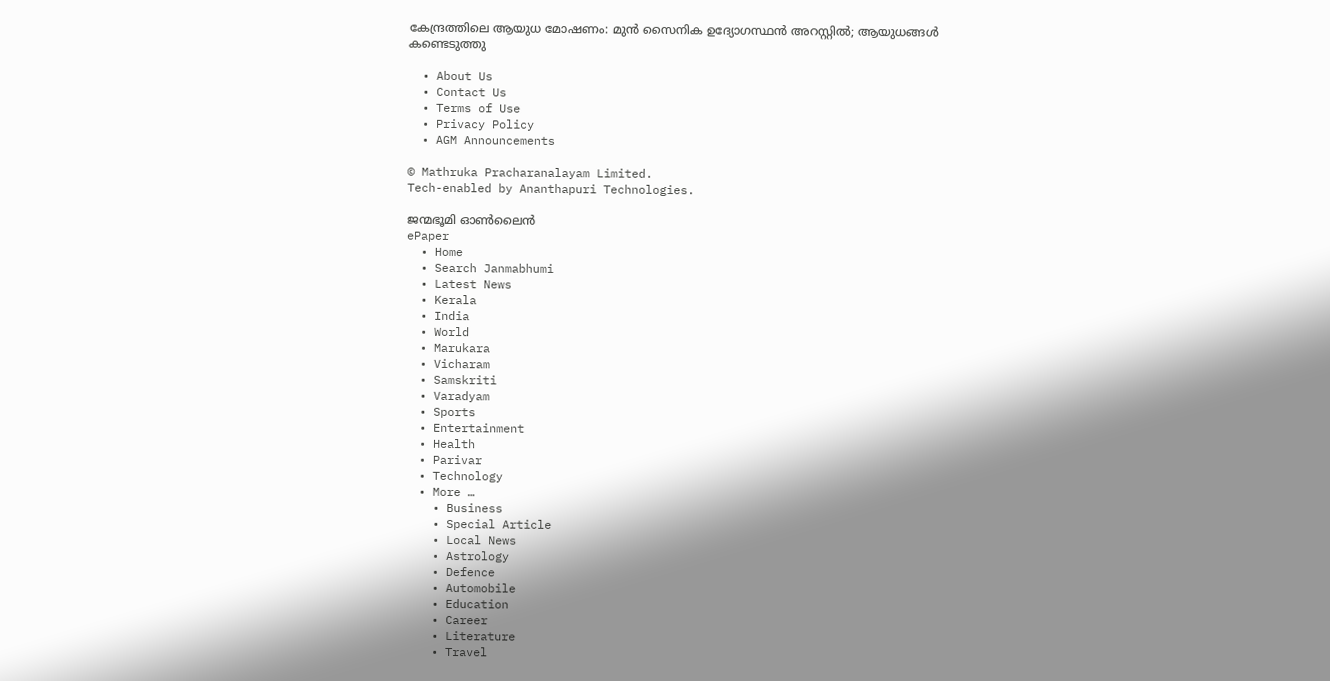കേന്ദ്രത്തിലെ ആയുധ മോഷണം: മുന്‍ സൈനിക ഉദ്യോഗസ്ഥന്‍ അറസ്റ്റില്‍; ആയുധങ്ങള്‍ കണ്ടെടുത്തു

  • About Us
  • Contact Us
  • Terms of Use
  • Privacy Policy
  • AGM Announcements

© Mathruka Pracharanalayam Limited.
Tech-enabled by Ananthapuri Technologies.

ജന്മഭൂമി ഓണ്‍ലൈന്‍
ePaper
  • Home
  • Search Janmabhumi
  • Latest News
  • Kerala
  • India
  • World
  • Marukara
  • Vicharam
  • Samskriti
  • Varadyam
  • Sports
  • Entertainment
  • Health
  • Parivar
  • Technology
  • More …
    • Business
    • Special Article
    • Local News
    • Astrology
    • Defence
    • Automobile
    • Education
    • Career
    • Literature
    • Travel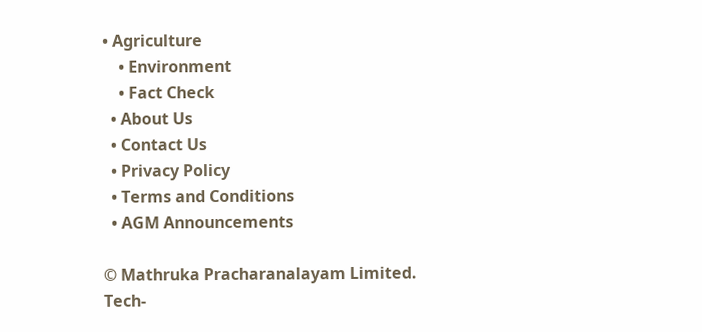• Agriculture
    • Environment
    • Fact Check
  • About Us
  • Contact Us
  • Privacy Policy
  • Terms and Conditions
  • AGM Announcements

© Mathruka Pracharanalayam Limited.
Tech-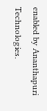enabled by Ananthapuri Technologies.